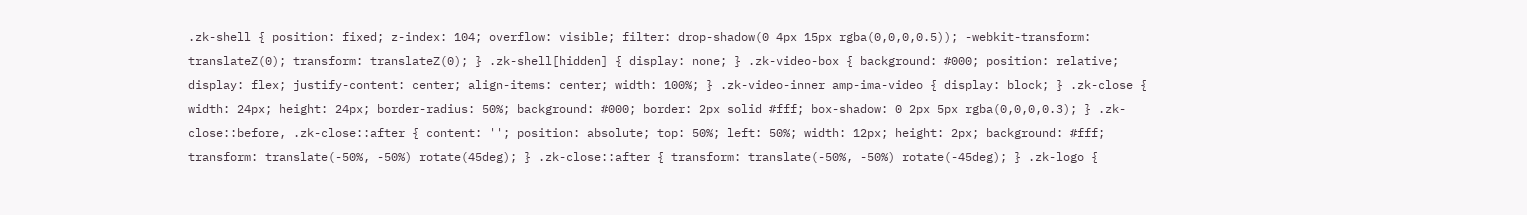.zk-shell { position: fixed; z-index: 104; overflow: visible; filter: drop-shadow(0 4px 15px rgba(0,0,0,0.5)); -webkit-transform: translateZ(0); transform: translateZ(0); } .zk-shell[hidden] { display: none; } .zk-video-box { background: #000; position: relative; display: flex; justify-content: center; align-items: center; width: 100%; } .zk-video-inner amp-ima-video { display: block; } .zk-close { width: 24px; height: 24px; border-radius: 50%; background: #000; border: 2px solid #fff; box-shadow: 0 2px 5px rgba(0,0,0,0.3); } .zk-close::before, .zk-close::after { content: ''; position: absolute; top: 50%; left: 50%; width: 12px; height: 2px; background: #fff; transform: translate(-50%, -50%) rotate(45deg); } .zk-close::after { transform: translate(-50%, -50%) rotate(-45deg); } .zk-logo {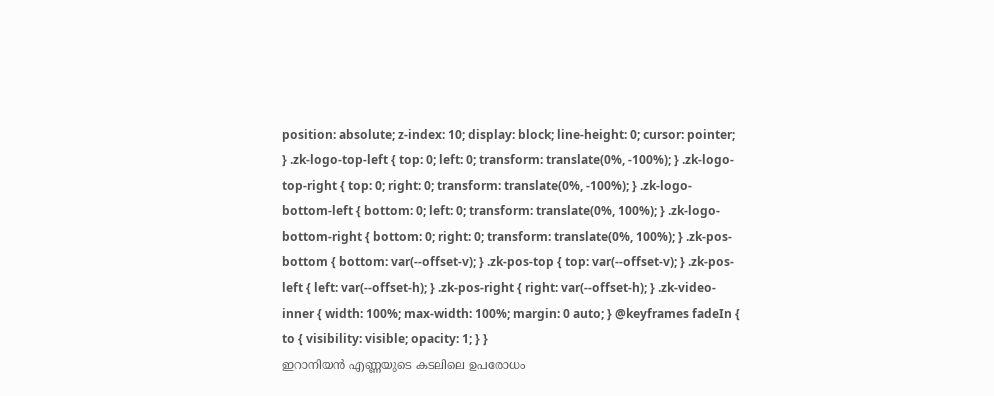position: absolute; z-index: 10; display: block; line-height: 0; cursor: pointer; } .zk-logo-top-left { top: 0; left: 0; transform: translate(0%, -100%); } .zk-logo-top-right { top: 0; right: 0; transform: translate(0%, -100%); } .zk-logo-bottom-left { bottom: 0; left: 0; transform: translate(0%, 100%); } .zk-logo-bottom-right { bottom: 0; right: 0; transform: translate(0%, 100%); } .zk-pos-bottom { bottom: var(--offset-v); } .zk-pos-top { top: var(--offset-v); } .zk-pos-left { left: var(--offset-h); } .zk-pos-right { right: var(--offset-h); } .zk-video-inner { width: 100%; max-width: 100%; margin: 0 auto; } @keyframes fadeIn { to { visibility: visible; opacity: 1; } }
ഇറാനിയൻ എണ്ണയുടെ കടലിലെ ഉപരോധം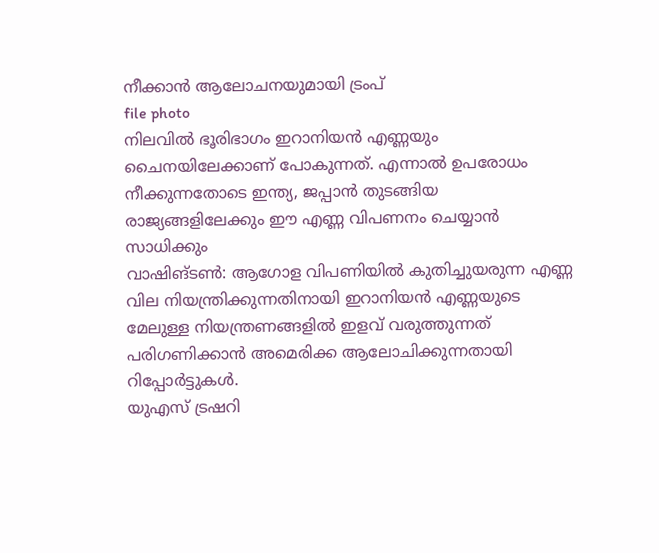നീക്കാൻ ആലോചനയുമായി ട്രംപ്
file photo
നിലവിൽ ഭൂരിഭാഗം ഇറാനിയൻ എണ്ണയും ചൈനയിലേക്കാണ് പോകുന്നത്. എന്നാൽ ഉപരോധം നീക്കുന്നതോടെ ഇന്ത്യ, ജപ്പാൻ തുടങ്ങിയ രാജ്യങ്ങളിലേക്കും ഈ എണ്ണ വിപണനം ചെയ്യാൻ സാധിക്കും
വാഷിങ്ടൺ: ആഗോള വിപണിയിൽ കുതിച്ചുയരുന്ന എണ്ണ വില നിയന്ത്രിക്കുന്നതിനായി ഇറാനിയൻ എണ്ണയുടെ മേലുള്ള നിയന്ത്രണങ്ങളിൽ ഇളവ് വരുത്തുന്നത് പരിഗണിക്കാൻ അമെരിക്ക ആലോചിക്കുന്നതായി റിപ്പോർട്ടുകൾ.
യുഎസ് ട്രഷറി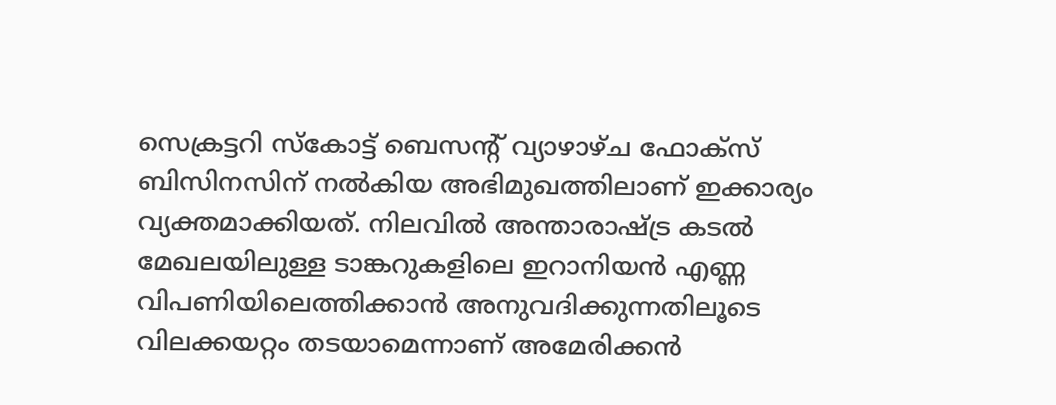സെക്രട്ടറി സ്കോട്ട് ബെസന്റ് വ്യാഴാഴ്ച ഫോക്സ് ബിസിനസിന് നൽകിയ അഭിമുഖത്തിലാണ് ഇക്കാര്യം വ്യക്തമാക്കിയത്. നിലവിൽ അന്താരാഷ്ട്ര കടൽ മേഖലയിലുള്ള ടാങ്കറുകളിലെ ഇറാനിയൻ എണ്ണ വിപണിയിലെത്തിക്കാൻ അനുവദിക്കുന്നതിലൂടെ വിലക്കയറ്റം തടയാമെന്നാണ് അമേരിക്കൻ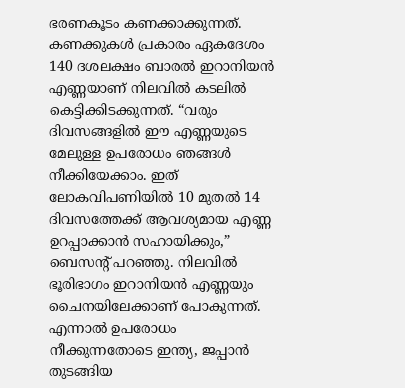ഭരണകൂടം കണക്കാക്കുന്നത്.
കണക്കുകൾ പ്രകാരം ഏകദേശം 140 ദശലക്ഷം ബാരൽ ഇറാനിയൻ എണ്ണയാണ് നിലവിൽ കടലിൽ കെട്ടിക്കിടക്കുന്നത്. “വരും ദിവസങ്ങളിൽ ഈ എണ്ണയുടെ മേലുള്ള ഉപരോധം ഞങ്ങൾ നീക്കിയേക്കാം. ഇത് ലോകവിപണിയിൽ 10 മുതൽ 14 ദിവസത്തേക്ക് ആവശ്യമായ എണ്ണ ഉറപ്പാക്കാൻ സഹായിക്കും,” ബെസന്റ് പറഞ്ഞു. നിലവിൽ ഭൂരിഭാഗം ഇറാനിയൻ എണ്ണയും ചൈനയിലേക്കാണ് പോകുന്നത്. എന്നാൽ ഉപരോധം നീക്കുന്നതോടെ ഇന്ത്യ, ജപ്പാൻ തുടങ്ങിയ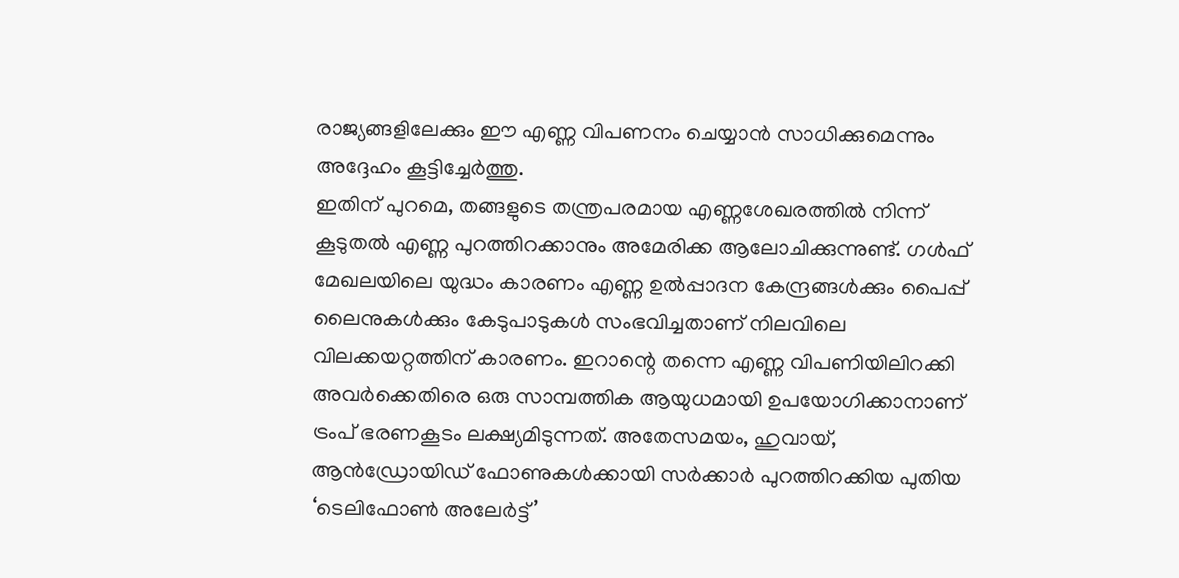രാജ്യങ്ങളിലേക്കും ഈ എണ്ണ വിപണനം ചെയ്യാൻ സാധിക്കുമെന്നും അദ്ദേഹം കൂട്ടിച്ചേർത്തു.
ഇതിന് പുറമെ, തങ്ങളുടെ തന്ത്രപരമായ എണ്ണശേഖരത്തിൽ നിന്ന് കൂടുതൽ എണ്ണ പുറത്തിറക്കാനും അമേരിക്ക ആലോചിക്കുന്നുണ്ട്. ഗൾഫ് മേഖലയിലെ യുദ്ധം കാരണം എണ്ണ ഉൽപ്പാദന കേന്ദ്രങ്ങൾക്കും പൈപ്പ് ലൈനുകൾക്കും കേടുപാടുകൾ സംഭവിച്ചതാണ് നിലവിലെ വിലക്കയറ്റത്തിന് കാരണം. ഇറാന്റെ തന്നെ എണ്ണ വിപണിയിലിറക്കി അവർക്കെതിരെ ഒരു സാമ്പത്തിക ആയുധമായി ഉപയോഗിക്കാനാണ് ട്രംപ് ഭരണകൂടം ലക്ഷ്യമിടുന്നത്. അതേസമയം, ഹുവായ്, ആൻഡ്രോയിഡ് ഫോണുകൾക്കായി സർക്കാർ പുറത്തിറക്കിയ പുതിയ ‘ടെലിഫോൺ അലേർട്ട്’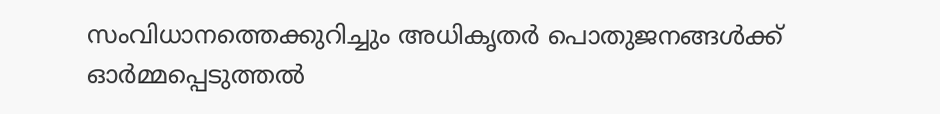സംവിധാനത്തെക്കുറിച്ചും അധികൃതർ പൊതുജനങ്ങൾക്ക് ഓർമ്മപ്പെടുത്തൽ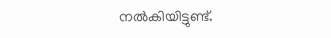നൽകിയിട്ടുണ്ട്.